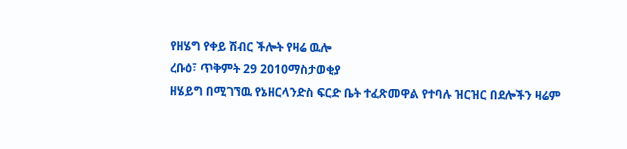የዘሄግ የቀይ ሽብር ችሎት የዛሬ ዉሎ
ረቡዕ፣ ጥቅምት 29 2010ማስታወቂያ
ዘሄይግ በሚገኘዉ የኔዘርላንድስ ፍርድ ቤት ተፈጽመዋል የተባሉ ዝርዝር በደሎችን ዛሬም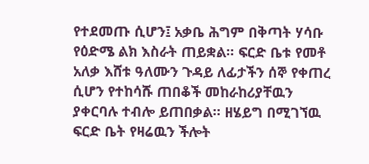የተደመጡ ሲሆን፤ አቃቤ ሕግም በቅጣት ሃሳቡ የዕድሜ ልክ እስራት ጠይቋል። ፍርድ ቤቱ የመቶ አለቃ እሸቱ ዓለሙን ጉዳይ ለፊታችን ሰኞ የቀጠረ ሲሆን የተከሳሹ ጠበቆች መከራከሪያቸዉን ያቀርባሉ ተብሎ ይጠበቃል። ዘሄይግ በሚገኘዉ ፍርድ ቤት የዛሬዉን ችሎት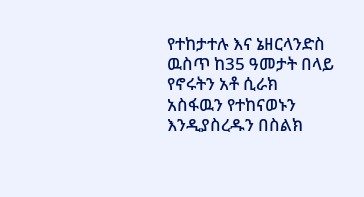የተከታተሉ እና ኔዘርላንድስ ዉስጥ ከ35 ዓመታት በላይ የኖሩትን አቶ ሲራክ አስፋዉን የተከናወኑን እንዲያስረዱን በስልክ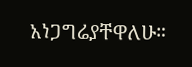አነጋግሬያቸዋለሁ።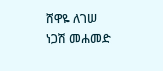ሸዋዬ ለገሠ
ነጋሽ መሐመድ